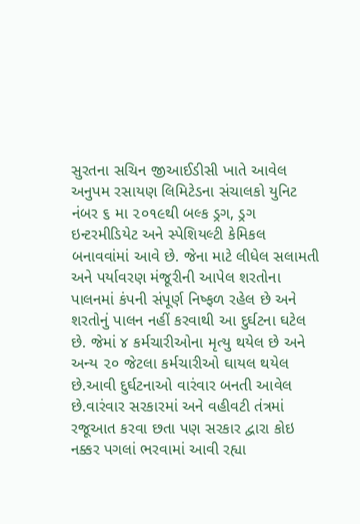સુરતના સચિન જીઆઈડીસી ખાતે આવેલ અનુપમ રસાયણ લિમિટેડના સંચાલકો યુનિટ નંબર ૬ મા ૨૦૧૯થી બલ્ક ડ્રગ, ડ્રગ ઇન્ટરમીડિયેટ અને સ્પેશિયલ્ટી કેમિકલ બનાવવાંમાં આવે છે. જેના માટે લીધેલ સલામતી અને પર્યાવરણ મંજૂરીની આપેલ શરતોના પાલનમાં કંપની સંપૂર્ણ નિષ્ફળ રહેલ છે અને શરતોનું પાલન નહીં કરવાથી આ દુર્ઘટના ઘટેલ છે. જેમાં ૪ કર્મચારીઓના મૃત્યુ થયેલ છે અને અન્ય ૨૦ જેટલા કર્મચારીઓ ઘાયલ થયેલ છે.આવી દુર્ઘટનાઓ વારંવાર બનતી આવેલ છે.વારંવાર સરકારમાં અને વહીવટી તંત્રમાં રજૂઆત કરવા છતા પણ સરકાર દ્વારા કોઇ નક્કર પગલાં ભરવામાં આવી રહ્યા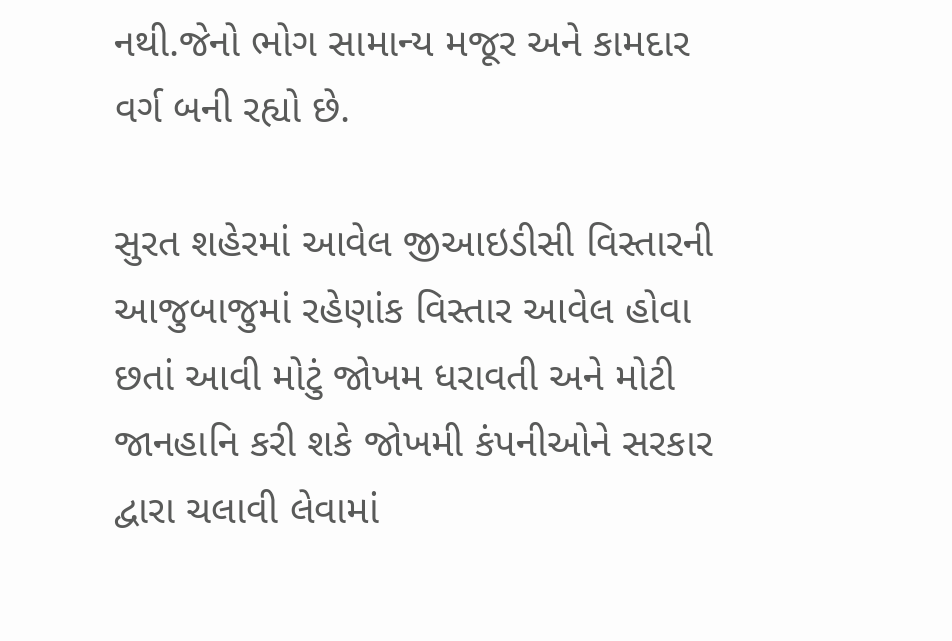નથી.જેનો ભોગ સામાન્ય મજૂર અને કામદાર વર્ગ બની રહ્યો છે.

સુરત શહેરમાં આવેલ જીઆઇડીસી વિસ્તારની આજુબાજુમાં રહેણાંક વિસ્તાર આવેલ હોવા છતાં આવી મોટું જોખમ ધરાવતી અને મોટી જાનહાનિ કરી શકે જોખમી કંપનીઓને સરકાર દ્વારા ચલાવી લેવામાં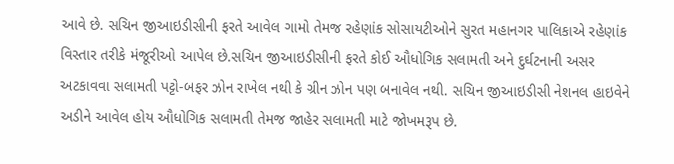આવે છે. સચિન જીઆઇડીસીની ફરતે આવેલ ગામો તેમજ રહેણાંક સોસાયટીઓને સુરત મહાનગર પાલિકાએ રહેણાંક વિસ્તાર તરીકે મંજૂરીઓ આપેલ છે.સચિન જીઆઇડીસીની ફરતે કોઈ ઔધોગિક સલામતી અને દુર્ઘટનાની અસર અટકાવવા સલામતી પટ્ટો-બફર ઝોન રાખેલ નથી કે ગ્રીન ઝોન પણ બનાવેલ નથી. સચિન જીઆઇડીસી નેશનલ હાઇવેને અડીને આવેલ હોય ઔધોગિક સલામતી તેમજ જાહેર સલામતી માટે જોખમરૂપ છે.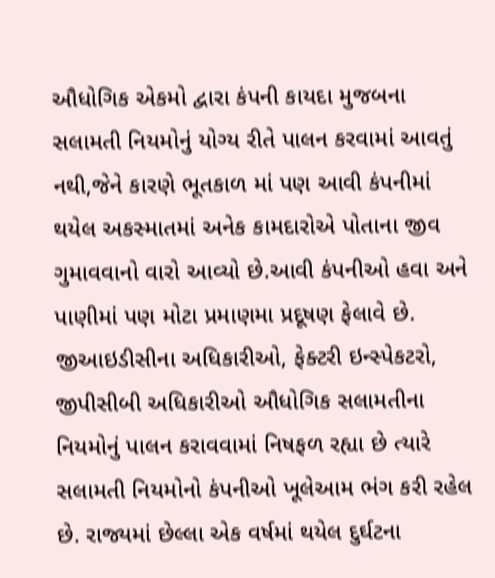ઔધોગિક એકમો દ્વારા કંપની કાયદા મુજબના સલામતી નિયમોનું યોગ્ય રીતે પાલન કરવામાં આવતું નથી,જેને કારણે ભૂતકાળ માં પણ આવી કંપનીમાં થયેલ અકસ્માતમાં અનેક કામદારોએ પોતાના જીવ ગુમાવવાનો વારો આવ્યો છે.આવી કંપનીઓ હવા અને પાણીમાં પણ મોટા પ્રમાણમા પ્રદૂષણ ફેલાવે છે.
જીઆઇડીસીના અધિકારીઓ, ફેક્ટરી ઇન્સ્પેકટરો, જીપીસીબી અધિકારીઓ ઔધોગિક સલામતીના નિયમોનું પાલન કરાવવામાં નિષફળ રહ્યા છે ત્યારે સલામતી નિયમોનો કંપનીઓ ખૂલેઆમ ભંગ કરી રહેલ છે. રાજ્યમાં છેલ્લા એક વર્ષમાં થયેલ દુર્ઘટના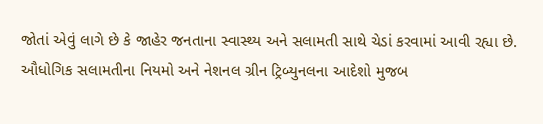જોતાં એવું લાગે છે કે જાહેર જનતાના સ્વાસ્થ્ય અને સલામતી સાથે ચેડાં કરવામાં આવી રહ્યા છે. ઔધોગિક સલામતીના નિયમો અને નેશનલ ગ્રીન ટ્રિબ્યુનલના આદેશો મુજબ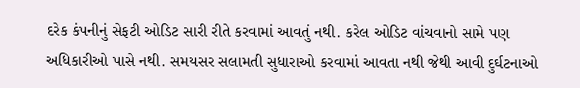દરેક કંપનીનું સેફટી ઓડિટ સારી રીતે કરવામાં આવતું નથી. કરેલ ઓડિટ વાંચવાનો સામે પણ અધિકારીઓ પાસે નથી. સમયસર સલામતી સુધારાઓ કરવામાં આવતા નથી જેથી આવી દુર્ઘટનાઓ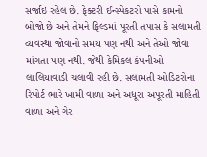સર્જાઇ રહેલ છે. ફેક્ટરી ઈન્સ્પેકટરો પાસે કામનો બોજો છે અને તેમને ફિલ્ડમાં પૂરતી તપાસ કે સલામતી વ્યવસ્થા જોવાનો સમય પણ નથી અને તેઓ જોવા માંગતા પણ નથી. જેથી કેમિકલ કંપનીઓ લાલિયાવાડી ચલાવી રહી છે. સલામતી ઓડિટરોના રિપોર્ટ ભારે ખામી વાળા અને અધૂરા અપૂરતી માહિતી વાળા અને ગેર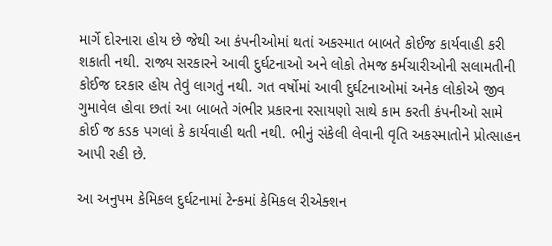માર્ગે દોરનારા હોય છે જેથી આ કંપનીઓમાં થતાં અકસ્માત બાબતે કોઈજ કાર્યવાહી કરી શકાતી નથી. રાજ્ય સરકારને આવી દુર્ઘટનાઓ અને લોકો તેમજ કર્મચારીઓની સલામતીની કોઈજ દરકાર હોય તેવું લાગતું નથી. ગત વર્ષોમાં આવી દુર્ઘટનાઓમાં અનેક લોકોએ જીવ ગુમાવેલ હોવા છતાં આ બાબતે ગંભીર પ્રકારના રસાયણો સાથે કામ કરતી કંપનીઓ સામે કોઈ જ કડક પગલાં કે કાર્યવાહી થતી નથી. ભીનું સંકેલી લેવાની વૃતિ અકસ્માતોને પ્રોત્સાહન આપી રહી છે.

આ અનુપમ કેમિકલ દુર્ઘટનામાં ટેન્કમાં કેમિકલ રીએક્શન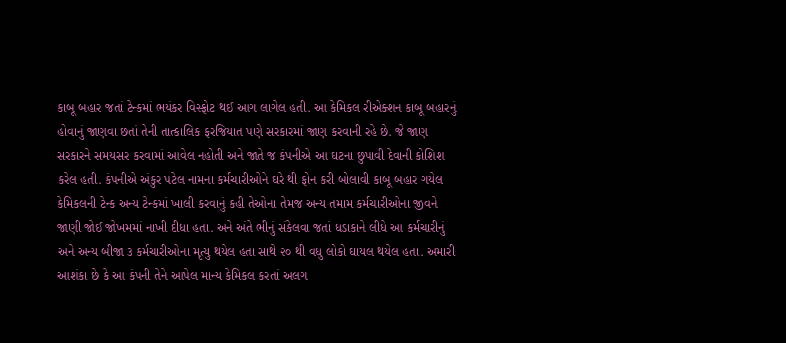કાબૂ બહાર જતાં ટેન્કમાં ભયંકર વિસ્ફોટ થઈ આગ લાગેલ હતી. આ કેમિકલ રીએક્શન કાબૂ બહારનું હોવાનું જાણવા છતાં તેની તાત્કાલિક ફરજિયાત પણે સરકારમાં જાણ કરવાની રહે છે. જે જાણ સરકારને સમયસર કરવામાં આવેલ નહોતી અને જાતે જ કંપનીએ આ ઘટના છુપાવી દેવાની કોશિશ કરેલ હતી. કંપનીએ અંકુર પટેલ નામના કર્મચારીઓને ઘરે થી ફોન કરી બોલાવી કાબૂ બહાર ગયેલ કેમિકલની ટેન્ક અન્ય ટેન્કમાં ખાલી કરવાનું કહી તેઓના તેમજ અન્ય તમામ કર્મચારીઓના જીવને જાણી જોઈ જોખમમાં નાખી દીધા હતા. અને અંતે ભીનું સંકેલવા જતાં ધડાકાને લીધે આ કર્મચારીનું અને અન્ય બીજા ૩ કર્મચારીઓના મૃત્યુ થયેલ હતા સાથે ૨૦ થી વધુ લોકો ઘાયલ થયેલ હતા. અમારી આશંકા છે કે આ કંપની તેને આપેલ માન્ય કેમિકલ કરતાં અલગ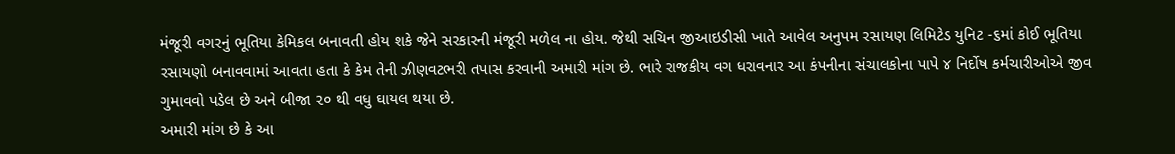મંજૂરી વગરનું ભૂતિયા કેમિકલ બનાવતી હોય શકે જેને સરકારની મંજૂરી મળેલ ના હોય. જેથી સચિન જીઆઇડીસી ખાતે આવેલ અનુપમ રસાયણ લિમિટેડ યુનિટ -૬માં કોઈ ભૂતિયા રસાયણો બનાવવામાં આવતા હતા કે કેમ તેની ઝીણવટભરી તપાસ કરવાની અમારી માંગ છે. ભારે રાજકીય વગ ધરાવનાર આ કંપનીના સંચાલકોના પાપે ૪ નિર્દોષ કર્મચારીઓએ જીવ ગુમાવવો પડેલ છે અને બીજા ૨૦ થી વધુ ઘાયલ થયા છે.
અમારી માંગ છે કે આ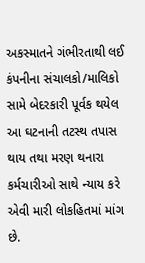અકસ્માતને ગંભીરતાથી લઈ કંપનીના સંચાલકો/માલિકો સામે બેદરકારી પૂર્વક થયેલ આ ઘટનાની તટસ્થ તપાસ થાય તથા મરણ થનારા કર્મચારીઓ સાથે ન્યાય કરે એવી મારી લોકહિતમાં માંગ છે.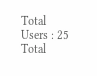Total Users : 25
Total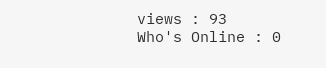views : 93
Who's Online : 0